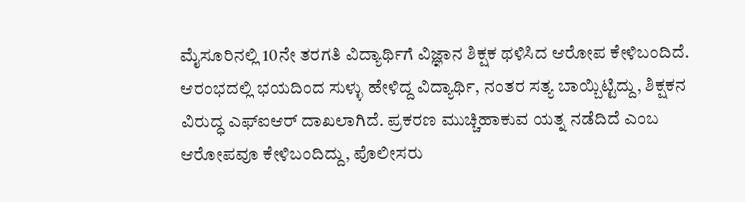ಮೈಸೂರಿನಲ್ಲಿ 10ನೇ ತರಗತಿ ವಿದ್ಯಾರ್ಥಿಗೆ ವಿಜ್ಞಾನ ಶಿಕ್ಷಕ ಥಳಿಸಿದ ಆರೋಪ ಕೇಳಿಬಂದಿದೆ. ಆರಂಭದಲ್ಲಿ ಭಯದಿಂದ ಸುಳ್ಳು ಹೇಳಿದ್ದ ವಿದ್ಯಾರ್ಥಿ, ನಂತರ ಸತ್ಯ ಬಾಯ್ಬಿಟ್ಟಿದ್ದು, ಶಿಕ್ಷಕನ ವಿರುದ್ಧ ಎಫ್‌ಐಆರ್ ದಾಖಲಾಗಿದೆ. ಪ್ರಕರಣ ಮುಚ್ಚಿಹಾಕುವ ಯತ್ನ ನಡೆದಿದೆ ಎಂಬ ಆರೋಪವೂ ಕೇಳಿಬಂದಿದ್ದು, ಪೊಲೀಸರು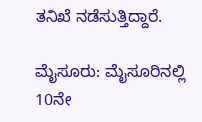ತನಿಖೆ ನಡೆಸುತ್ತಿದ್ದಾರೆ.

ಮೈಸೂರು: ಮೈಸೂರಿನಲ್ಲಿ 10ನೇ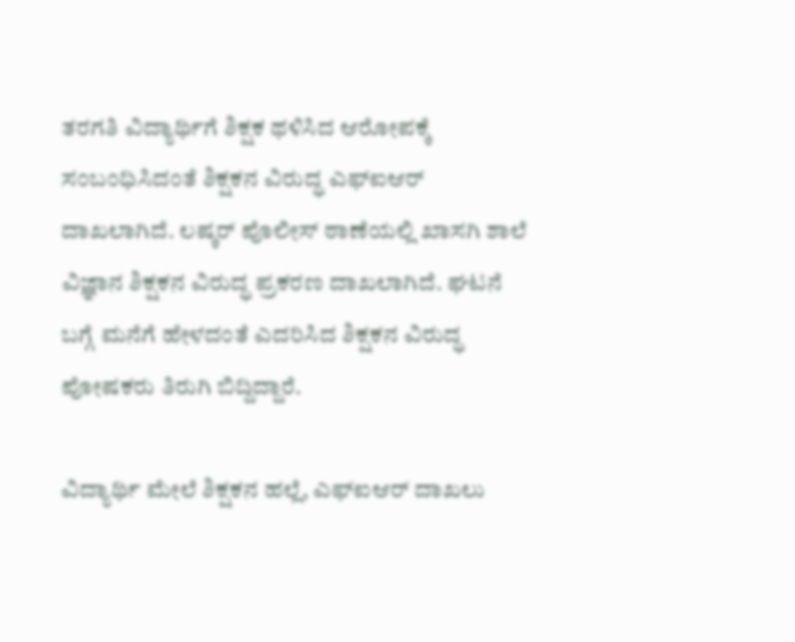ತರಗತಿ ವಿದ್ಯಾರ್ಥಿಗೆ ಶಿಕ್ಷಕ ಥಳಿಸಿದ ಆರೋಪಕ್ಕೆ ಸಂಬಂಧಿಸಿದಂತೆ ಶಿಕ್ಷಕನ ವಿರುದ್ಧ ಎಫ್‌ಐಆರ್ ದಾಖಲಾಗಿದೆ. ಲಷ್ಕರ್ ಪೊಲೀಸ್ ಠಾಣೆಯಲ್ಲಿ ಖಾಸಗಿ ಶಾಲೆ ವಿಜ್ಞಾನ ಶಿಕ್ಷಕನ ವಿರುದ್ಧ ಪ್ರಕರಣ ದಾಖಲಾಗಿದೆ. ಘಟನೆ ಬಗ್ಗೆ ಮನೆಗೆ ಹೇಳದಂತೆ ಎದರಿಸಿದ ಶಿಕ್ಷಕನ ವಿರುದ್ಧ ಪೋಷಕರು ತಿರುಗಿ ಬಿದ್ದಿದ್ದಾರೆ.

ವಿದ್ಯಾರ್ಥಿ ಮೇಲೆ ಶಿಕ್ಷಕನ ಹಲ್ಲೆ, ಎಫ್‌ಐಆರ್ ದಾಖಲು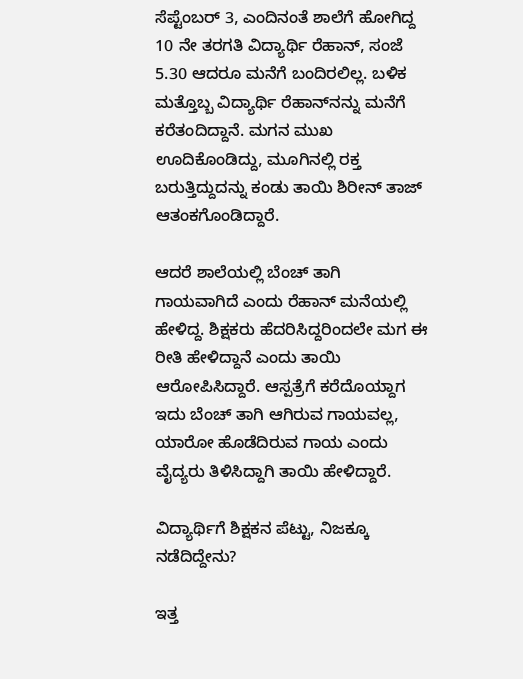ಸೆಪ್ಟೆಂಬರ್ 3, ಎಂದಿನಂತೆ ಶಾಲೆಗೆ ಹೋಗಿದ್ದ 10 ನೇ ತರಗತಿ ವಿದ್ಯಾರ್ಥಿ ರೆಹಾನ್, ಸಂಜೆ 5.30 ಆದರೂ ಮನೆಗೆ ಬಂದಿರಲಿಲ್ಲ. ಬಳಿಕ ಮತ್ತೊಬ್ಬ ವಿದ್ಯಾರ್ಥಿ ರೆಹಾನ್‌ನನ್ನು ಮನೆಗೆ ಕರೆತಂದಿದ್ದಾನೆ. ಮಗನ ಮುಖ ಊದಿಕೊಂಡಿದ್ದು, ಮೂಗಿನಲ್ಲಿ ರಕ್ತ ಬರುತ್ತಿದ್ದುದನ್ನು ಕಂಡು ತಾಯಿ ಶಿರೀನ್ ತಾಜ್ ಆತಂಕಗೊಂಡಿದ್ದಾರೆ.

ಆದರೆ ಶಾಲೆಯಲ್ಲಿ ಬೆಂಚ್ ತಾಗಿ ಗಾಯವಾಗಿದೆ ಎಂದು ರೆಹಾನ್ ಮನೆಯಲ್ಲಿ ಹೇಳಿದ್ದ. ಶಿಕ್ಷಕರು ಹೆದರಿಸಿದ್ದರಿಂದಲೇ ಮಗ ಈ ರೀತಿ ಹೇಳಿದ್ದಾನೆ ಎಂದು ತಾಯಿ ಆರೋಪಿಸಿದ್ದಾರೆ. ಆಸ್ಪತ್ರೆಗೆ ಕರೆದೊಯ್ದಾಗ ಇದು ಬೆಂಚ್ ತಾಗಿ ಆಗಿರುವ ಗಾಯವಲ್ಲ, ಯಾರೋ ಹೊಡೆದಿರುವ ಗಾಯ ಎಂದು ವೈದ್ಯರು ತಿಳಿಸಿದ್ದಾಗಿ ತಾಯಿ ಹೇಳಿದ್ದಾರೆ.

ವಿದ್ಯಾರ್ಥಿಗೆ ಶಿಕ್ಷಕನ ಪೆಟ್ಟು, ನಿಜಕ್ಕೂ ನಡೆದಿದ್ದೇನು?

ಇತ್ತ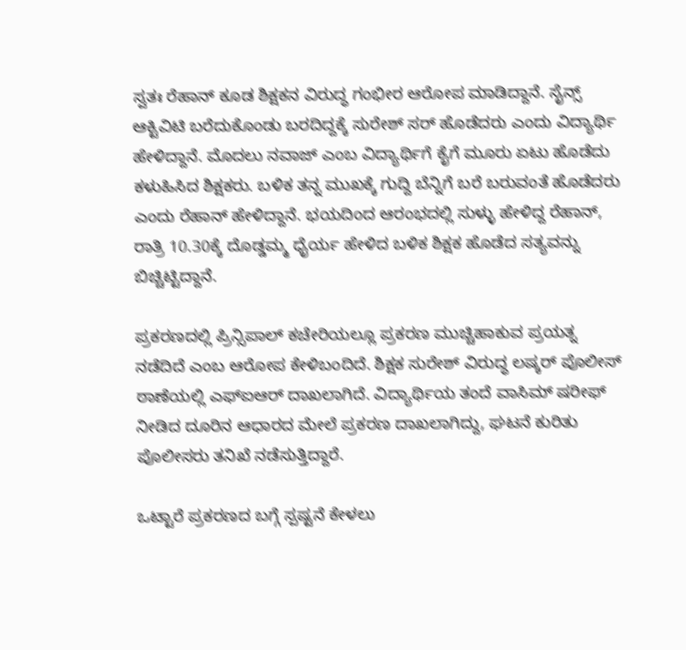ಸ್ವತಃ ರೆಹಾನ್ ಕೂಡ ಶಿಕ್ಷಕನ ವಿರುದ್ಧ ಗಂಭೀರ ಆರೋಪ ಮಾಡಿದ್ದಾನೆ. ಸೈನ್ಸ್ ಆಕ್ಟಿವಿಟಿ ಬರೆದುಕೊಂಡು ಬರದಿದ್ದಕ್ಕೆ ಸುರೇಶ್ ಸರ್ ಹೊಡೆದರು ಎಂದು ವಿದ್ಯಾರ್ಥಿ ಹೇಳಿದ್ದಾನೆ. ಮೊದಲು ನವಾಜ್ ಎಂಬ ವಿದ್ಯಾರ್ಥಿಗೆ ಕೈಗೆ ಮೂರು ಏಟು ಹೊಡೆದು ಕಳುಹಿಸಿದ ಶಿಕ್ಷಕರು. ಬಳಿಕ ತನ್ನ ಮುಖಕ್ಕೆ ಗುದ್ದಿ ಬೆನ್ನಿಗೆ ಬರೆ ಬರುವಂತೆ ಹೊಡೆದರು ಎಂದು ರೆಹಾನ್ ಹೇಳಿದ್ದಾನೆ. ಭಯದಿಂದ ಆರಂಭದಲ್ಲಿ ಸುಳ್ಳು ಹೇಳಿದ್ದ ರೆಹಾನ್, ರಾತ್ರಿ 10.30ಕ್ಕೆ ದೊಡ್ಡಮ್ಮ ಧೈರ್ಯ ಹೇಳಿದ ಬಳಿಕ ಶಿಕ್ಷಕ ಹೊಡೆದ ಸತ್ಯವನ್ನು ಬಿಚ್ಚಿಟ್ಟಿದ್ದಾನೆ.

ಪ್ರಕರಣದಲ್ಲಿ ಪ್ರಿನ್ಸಿಪಾಲ್ ಕಚೇರಿಯಲ್ಲೂ ಪ್ರಕರಣ ಮುಚ್ಚಿಹಾಕುವ ಪ್ರಯತ್ನ ನಡೆದಿದೆ ಎಂಬ ಆರೋಪ ಕೇಳಿಬಂದಿದೆ. ಶಿಕ್ಷಕ ಸುರೇಶ್ ವಿರುದ್ಧ ಲಷ್ಕರ್ ಪೊಲೀಸ್ ಠಾಣೆಯಲ್ಲಿ ಎಫ್‌ಐಆರ್ ದಾಖಲಾಗಿದೆ. ವಿದ್ಯಾರ್ಥಿಯ ತಂದೆ ವಾಸಿಮ್ ಷರೀಫ್ ನೀಡಿದ ದೂರಿನ ಆಧಾರದ ಮೇಲೆ ಪ್ರಕರಣ ದಾಖಲಾಗಿದ್ದು, ಘಟನೆ ಕುರಿತು ಪೊಲೀಸರು ತನಿಖೆ ನಡೆಸುತ್ತಿದ್ದಾರೆ.

ಒಟ್ಟಾರೆ ಪ್ರಕರಣದ‌ ಬಗ್ಗೆ ಸ್ಪಷ್ಟನೆ‌ ಕೇಳಲು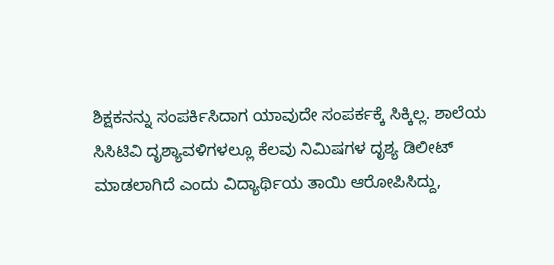ಶಿಕ್ಷಕನನ್ನು ಸಂಪರ್ಕಿಸಿದಾಗ ಯಾವುದೇ ಸಂಪರ್ಕಕ್ಕೆ ಸಿಕ್ಕಿಲ್ಲ. ಶಾಲೆಯ ಸಿಸಿಟಿವಿ ದೃಶ್ಯಾವಳಿಗಳಲ್ಲೂ ಕೆಲವು ನಿಮಿಷಗಳ ದೃಶ್ಯ ಡಿಲೀಟ್ ಮಾಡಲಾಗಿದೆ ಎಂದು ವಿದ್ಯಾರ್ಥಿಯ ತಾಯಿ ಆರೋಪಿಸಿದ್ದು,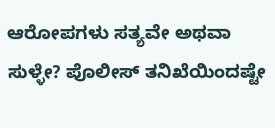ಆರೋಪಗಳು ಸತ್ಯವೇ ಅಥವಾ ಸುಳ್ಳೇ? ಪೊಲೀಸ್ ತನಿಖೆಯಿಂದಷ್ಟೇ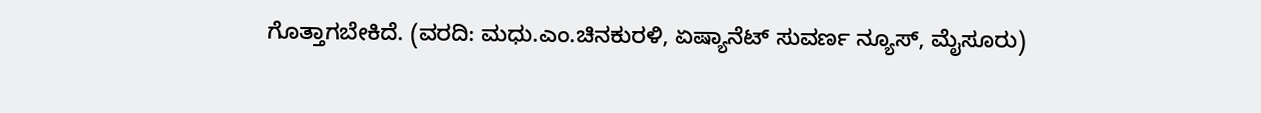ಗೊತ್ತಾಗಬೇಕಿದೆ. (ವರದಿ: ಮಧು.ಎಂ.ಚಿನಕುರಳಿ, ಏಷ್ಯಾನೆಟ್ ಸುವರ್ಣ ನ್ಯೂಸ್, ಮೈಸೂರು)